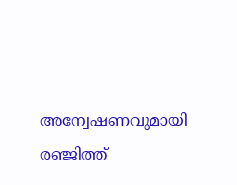അന്വേഷണവുമായി രഞ്ജിത്ത്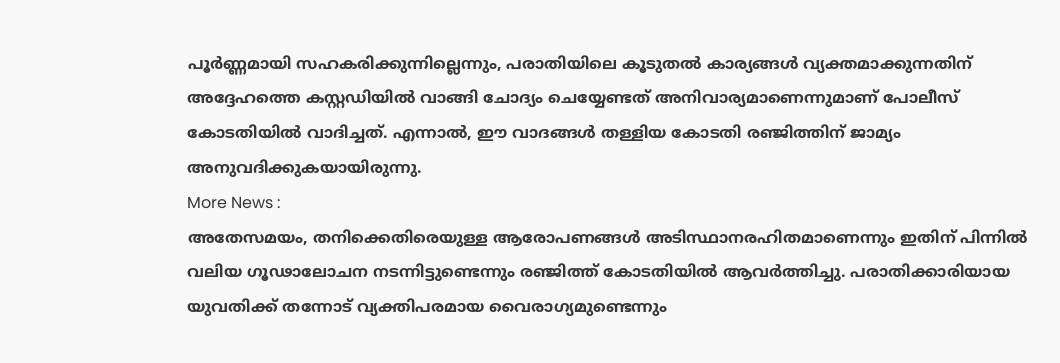പൂർണ്ണമായി സഹകരിക്കുന്നില്ലെന്നും, പരാതിയിലെ കൂടുതൽ കാര്യങ്ങൾ വ്യക്തമാക്കുന്നതിന് അദ്ദേഹത്തെ കസ്റ്റഡിയിൽ വാങ്ങി ചോദ്യം ചെയ്യേണ്ടത് അനിവാര്യമാണെന്നുമാണ് പോലീസ് കോടതിയിൽ വാദിച്ചത്. എന്നാൽ, ഈ വാദങ്ങൾ തള്ളിയ കോടതി രഞ്ജിത്തിന് ജാമ്യം അനുവദിക്കുകയായിരുന്നു.
More News :
അതേസമയം, തനിക്കെതിരെയുള്ള ആരോപണങ്ങൾ അടിസ്ഥാനരഹിതമാണെന്നും ഇതിന് പിന്നിൽ വലിയ ഗൂഢാലോചന നടന്നിട്ടുണ്ടെന്നും രഞ്ജിത്ത് കോടതിയിൽ ആവർത്തിച്ചു. പരാതിക്കാരിയായ യുവതിക്ക് തന്നോട് വ്യക്തിപരമായ വൈരാഗ്യമുണ്ടെന്നും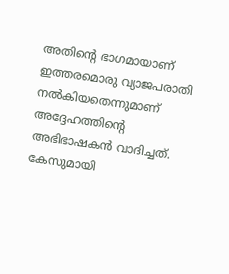അതിന്റെ ഭാഗമായാണ് ഇത്തരമൊരു വ്യാജപരാതി നൽകിയതെന്നുമാണ് അദ്ദേഹത്തിന്റെ അഭിഭാഷകൻ വാദിച്ചത്.
കേസുമായി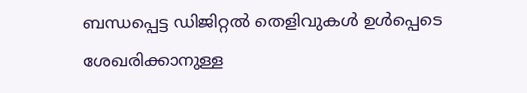ബന്ധപ്പെട്ട ഡിജിറ്റൽ തെളിവുകൾ ഉൾപ്പെടെ ശേഖരിക്കാനുള്ള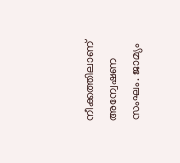നീക്കത്തിലാണ് അന്വേഷണ സംഘം. ജാമ്യം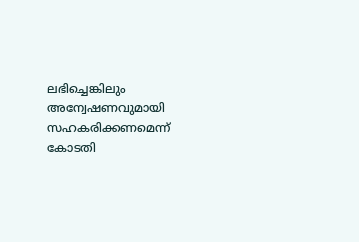ലഭിച്ചെങ്കിലും അന്വേഷണവുമായി സഹകരിക്കണമെന്ന് കോടതി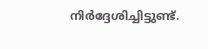നിർദ്ദേശിച്ചിട്ടുണ്ട്.